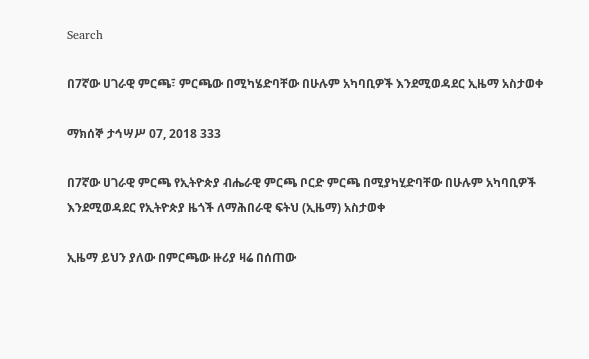Search

በ7ኛው ሀገራዊ ምርጫ፣ ምርጫው በሚካሄድባቸው በሁሉም አካባቢዎች እንደሚወዳደር ኢዜማ አስታወቀ

ማክሰኞ ታኅሣሥ 07, 2018 333

በ7ኛው ሀገራዊ ምርጫ የኢትዮጵያ ብሔራዊ ምርጫ ቦርድ ምርጫ በሚያካሂድባቸው በሁሉም አካባቢዎች እንደሚወዳደር የኢትዮጵያ ዜጎች ለማሕበራዊ ፍትህ (ኢዜማ) አስታወቀ

ኢዜማ ይህን ያለው በምርጫው ዙሪያ ዛሬ በሰጠው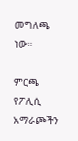መግለጫ ነው።

ምርጫ የፖሊሲ አማራጮችን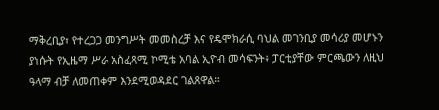ማቅረቢያ፣ የተረጋጋ መንግሥት መመስረቻ እና የዴሞክራሲ ባህል መገንቢያ መሳሪያ መሆኑን ያነሱት የኢዜማ ሥራ አስፈጻሚ ኮሚቴ አባል ኢዮብ መሳፍንት፥ ፓርቲያቸው ምርጫውን ለዚህ ዓላማ ብቻ ለመጠቀም እንደሚወዳደር ገልጸዋል።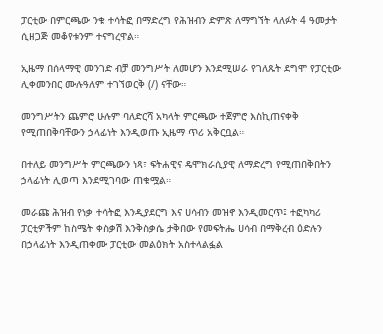ፓርቲው በምርጫው ንቁ ተሳትፎ በማድረግ የሕዝብን ድምጽ ለማግኘት ላለፉት 4 ዓመታት ሲዘጋጅ መቆየቱንም ተናግረዋል።

ኢዜማ በሰላማዊ መንገድ ብቻ መንግሥት ለመሆን እንደሚሠራ የገለጹት ደግሞ የፓርቲው  ሊቀመንበር ሙሉዓለም ተገኘወርቅ (/) ናቸው።

መንግሥትን ጨምሮ ሁሉም ባለድርሻ አካላት ምርጫው ተጀምሮ እስኪጠናቀቅ የሚጠበቅባቸውን ኃላፊነት እንዲወጡ ኢዜማ ጥሪ አቅርቧል።

በተለይ መንግሥት ምርጫውን ነጻ፣ ፍትሐዊና ዴሞክራሲያዊ ለማድረግ የሚጠበቅበትን ኃላፊነት ሊወጣ እንደሚገባው ጠቁሟል።

መራጩ ሕዝብ የነቃ ተሳትፎ እንዲያደርግ እና ሀሳብን መዝኖ እንዲመርጥ፤ ተፎካካሪ ፓርቲዎችም ከስሜት ቀስቃሽ እንቅስቃሴ ታቅበው የመፍትሔ ሀሳብ በማቅረብ ዕድሉን በኃላፊነት እንዲጠቀሙ ፓርቲው መልዕክት አስተላልፏል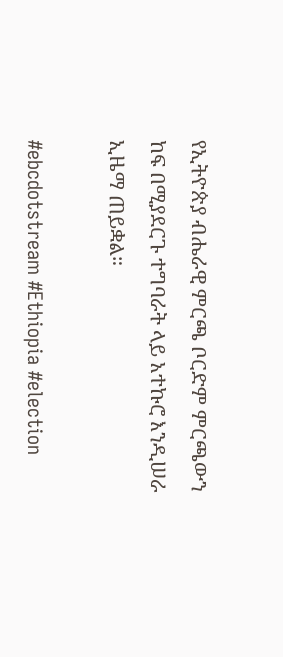የኢትዮጵያ ብሔራዊ ምርጫ ቦርድም ምርጫውን ከፍ በሚያደርጉ ተግባራት ላይ አተኩሮ እንዲሠራ ኢዜማ ጠይቋል።

#ebcdotstream #Ethiopia #election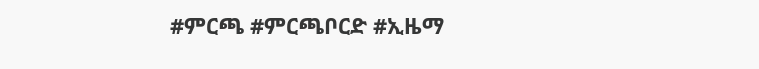#ምርጫ #ምርጫቦርድ #ኢዜማ